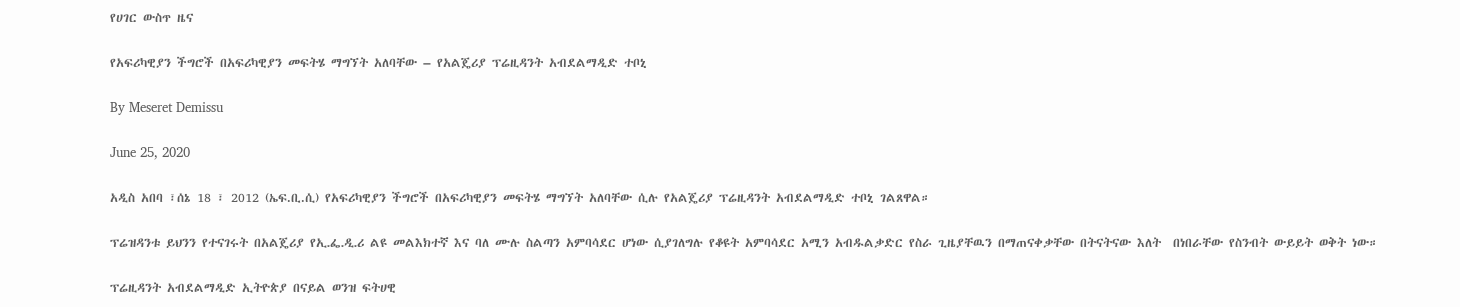የሀገር ውስጥ ዜና

የአፍሪካዊያን ችግሮች በአፍሪካዊያን መፍትሄ ማግኘት አለባቸው – የአልጄሪያ ፕሬዚዳንት አብደልማዲድ ተቦኒ

By Meseret Demissu

June 25, 2020

አዲስ አበባ ፣ሰኔ 18 ፣ 2012 (ኤፍ.ቢ.ሲ) የአፍሪካዊያን ችግሮች በአፍሪካዊያን መፍትሄ ማግኘት አለባቸው ሲሉ የአልጄሪያ ፕሬዚዳንት አብደልማዲድ ተቦኒ ገልጸዋል።

ፕሬዝዳንቱ ይህንን የተናገሩት በአልጄሪያ የኢ᎐ፌ᎐ዲ᎐ሪ ልዩ መልእክተኛ እና ባለ ሙሉ ስልጣን አምባሳደር ሆነው ሲያገለግሉ የቆዩት አምባሳደር አሚን አብዱልቃድር የስራ ጊዜያቸዉን በማጠናቀቃቸው በትናትናው እለት  በነበራቸው የስንብት ውይይት ወቅት ነው።

ፕሬዚዳንት አብደልማዲድ ኢትዮጵያ በናይል ወንዝ ፍትሀዊ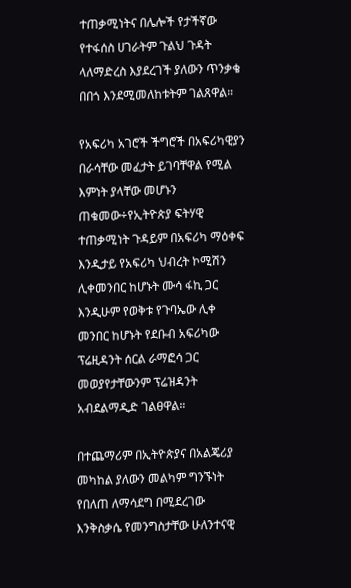ተጠቃሚነትና በሌሎች የታችኛው የተፋሰስ ሀገራትም ጉልህ ጉዳት ላለማድረስ እያደረገች ያለውን ጥንቃቄ በበጎ እንደሚመለከቱትም ገልጸዋል።

የአፍሪካ አገሮች ችግሮች በአፍሪካዊያን በራሳቸው መፈታት ይገባቸዋል የሚል እምነት ያላቸው መሆኑን ጠቁመው÷የኢትዮጵያ ፍትሃዊ ተጠቃሚነት ጉዳይም በአፍሪካ ማዕቀፍ እንዲታይ የአፍሪካ ህብረት ኮሚሽን ሊቀመንበር ከሆኑት ሙሳ ፋኪ ጋር እንዲሁም የወቅቱ የጉባኤው ሊቀ መንበር ከሆኑት የደቡብ አፍሪካው ፕሬዚዳንት ሰርል ራማፎሳ ጋር መወያየታቸውንም ፕሬዝዳንት አብደልማዲድ ገልፀዋል።

በተጨማሪም በኢትዮጵያና በአልጄሪያ መካከል ያለውን መልካም ግንኙነት የበለጠ ለማሳደግ በሚደረገው እንቅስቃሴ የመንግስታቸው ሁለንተናዊ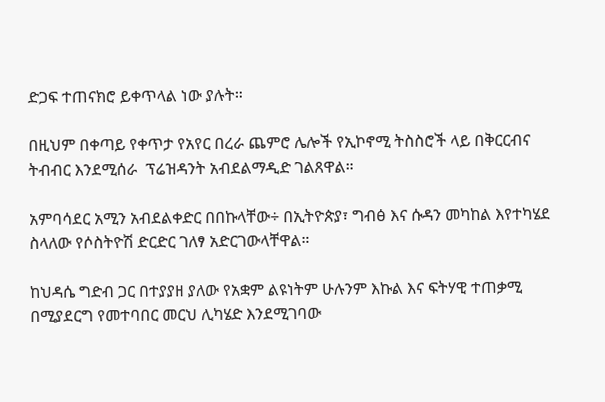ድጋፍ ተጠናክሮ ይቀጥላል ነው ያሉት።

በዚህም በቀጣይ የቀጥታ የአየር በረራ ጨምሮ ሌሎች የኢኮኖሚ ትስስሮች ላይ በቅርርብና ትብብር እንደሚሰራ  ፕሬዝዳንት አብደልማዲድ ገልጸዋል።

አምባሳደር አሚን አብደልቀድር በበኩላቸው÷ በኢትዮጵያ፣ ግብፅ እና ሱዳን መካከል እየተካሄደ ስላለው የሶስትዮሽ ድርድር ገለፃ አድርገውላቸዋል።

ከህዳሴ ግድብ ጋር በተያያዘ ያለው የአቋም ልዩነትም ሁሉንም እኩል እና ፍትሃዊ ተጠቃሚ በሚያደርግ የመተባበር መርህ ሊካሄድ እንደሚገባው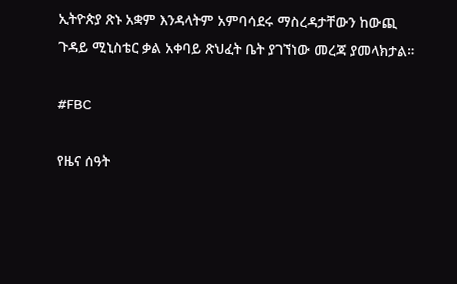ኢትዮጵያ ጽኑ አቋም እንዳላትም አምባሳደሩ ማስረዳታቸውን ከውጪ ጉዳይ ሚኒስቴር ቃል አቀባይ ጽህፈት ቤት ያገኘነው መረጃ ያመላክታል።

#FBC

የዜና ሰዓት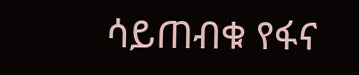ሳይጠብቁ የፋና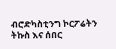ብሮድካስቲንግ ኮርፖሬትን ትኩስ እና ሰበር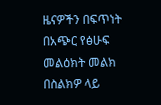ዜናዎችን በፍጥነት በአጭር የፅሁፍ መልዕክት መልክ በስልክዎ ላይ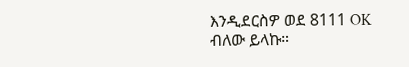እንዲደርስዎ ወደ 8111 OK ብለው ይላኩ።